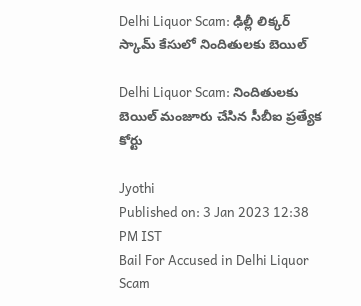Delhi Liquor Scam: ఢిల్లీ లిక్కర్‌ స్కామ్‌ కేసులో నిందితులకు బెయిల్‌

Delhi Liquor Scam: నిందితులకు బెయిల్‌ మంజూరు చేసిన సీబీఐ ప్రత్యేక కోర్టు

Jyothi
Published on: 3 Jan 2023 12:38 PM IST
Bail For Accused in Delhi Liquor Scam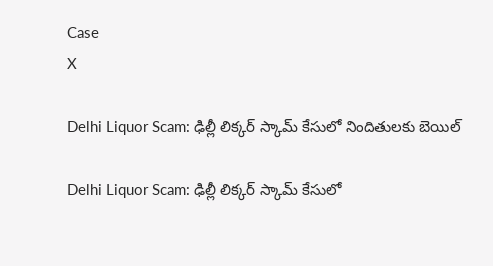Case
X

Delhi Liquor Scam: ఢిల్లీ లిక్కర్‌ స్కామ్‌ కేసులో నిందితులకు బెయిల్‌

Delhi Liquor Scam: ఢిల్లీ లిక్కర్‌ స్కామ్‌ కేసులో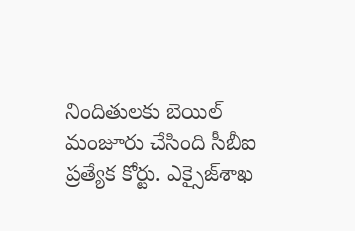నిందితులకు బెయిల్‌ మంజూరు చేసింది సీబీఐ ప్రత్యేక కోర్టు. ఎక్సైజ్‌శాఖ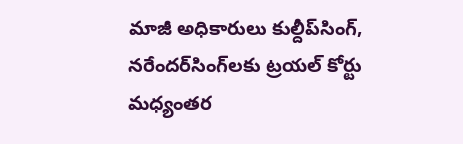మాజీ అధికారులు కుల్దీప్‌సింగ్‌, నరేందర్‌సింగ్‌లకు ట్రయల్‌ కోర్టు మధ్యంతర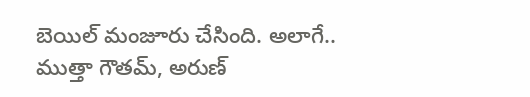బెయిల్‌ మంజూరు చేసింది. అలాగే.. ముత్తా గౌతమ్‌, అరుణ్‌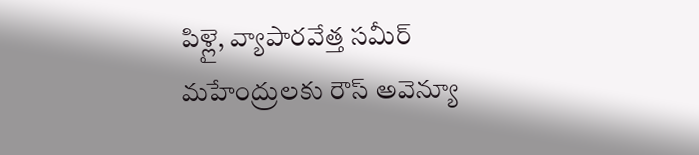పిళ్లై, వ్యాపారవేత్త సమీర్‌ మహేంద్రులకు రౌస్‌ అవెన్యూ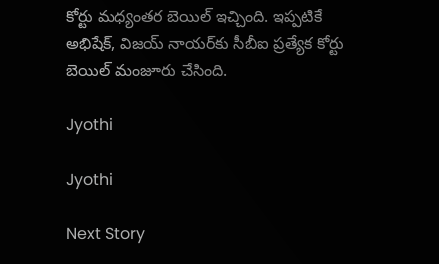కోర్టు మధ్యంతర బెయిల్‌ ఇచ్చింది. ఇప్పటికే అభిషేక్‌, విజయ్‌ నాయర్‌కు సీబీఐ ప్రత్యేక కోర్టు బెయిల్‌ మంజూరు చేసింది.

Jyothi

Jyothi

Next Story